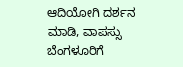ಆದಿಯೋಗಿ ದರ್ಶನ ಮಾಡಿ, ವಾಪಸ್ಸು ಬೆಂಗಳೂರಿಗೆ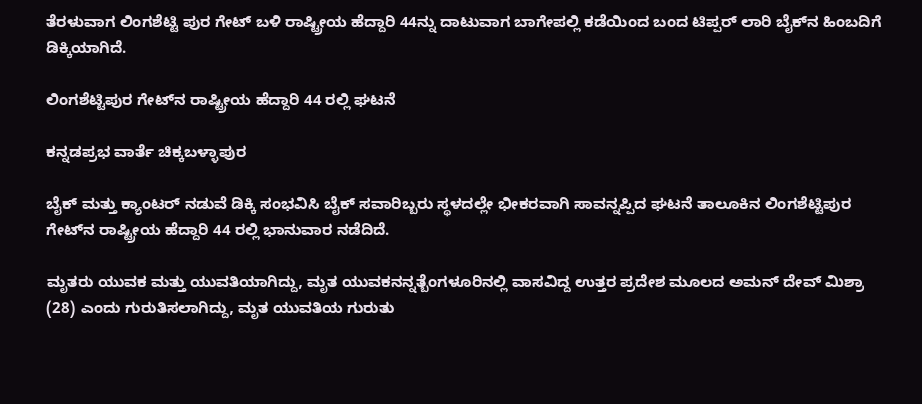ತೆರಳುವಾಗ ಲಿಂಗಶೆಟ್ಟಿ ಪುರ ಗೇಟ್ ಬಳಿ ರಾಷ್ಟ್ರೀಯ ಹೆದ್ದಾರಿ 44ನ್ನು ದಾಟುವಾಗ ಬಾಗೇಪಲ್ಲಿ ಕಡೆಯಿಂದ ಬಂದ ಟಿಪ್ಪರ್ ಲಾರಿ ಬೈಕ್‌ನ ಹಿಂಬದಿಗೆ ಡಿಕ್ಕಿಯಾಗಿದೆ.

ಲಿಂಗಶೆಟ್ಟಿಪುರ ಗೇಟ್‌ನ ರಾಷ್ಟ್ರೀಯ ಹೆದ್ದಾರಿ 44 ರಲ್ಲಿ ಘಟನೆ

ಕನ್ನಡಪ್ರಭ ವಾರ್ತೆ ಚಿಕ್ಕಬಳ್ಳಾಪುರ

ಬೈಕ್ ಮತ್ತು ಕ್ಯಾಂಟರ್ ನಡುವೆ ಡಿಕ್ಕಿ ಸಂಭವಿಸಿ ಬೈಕ್ ಸವಾರಿಬ್ಬರು ಸ್ಥಳದಲ್ಲೇ ಭೀಕರವಾಗಿ ಸಾವನ್ನಪ್ಪಿದ ಘಟನೆ ತಾಲೂಕಿನ ಲಿಂಗಶೆಟ್ಟಿಪುರ ಗೇಟ್‌ನ ರಾಷ್ಟ್ರೀಯ ಹೆದ್ದಾರಿ 44 ರಲ್ಲಿ ಭಾನುವಾರ ನಡೆದಿದೆ.

ಮೃತರು ಯುವಕ ಮತ್ತು ಯುವತಿಯಾಗಿದ್ದು, ಮೃತ ಯುವಕನನ್ನತ್ಬೆಂಗಳೂರಿನಲ್ಲಿ ವಾಸವಿದ್ದ ಉತ್ತರ ಪ್ರದೇಶ ಮೂಲದ ಅಮನ್ ದೇವ್ ಮಿಶ್ರಾ (28) ಎಂದು ಗುರುತಿಸಲಾಗಿದ್ದು, ಮೃತ ಯುವತಿಯ ಗುರುತು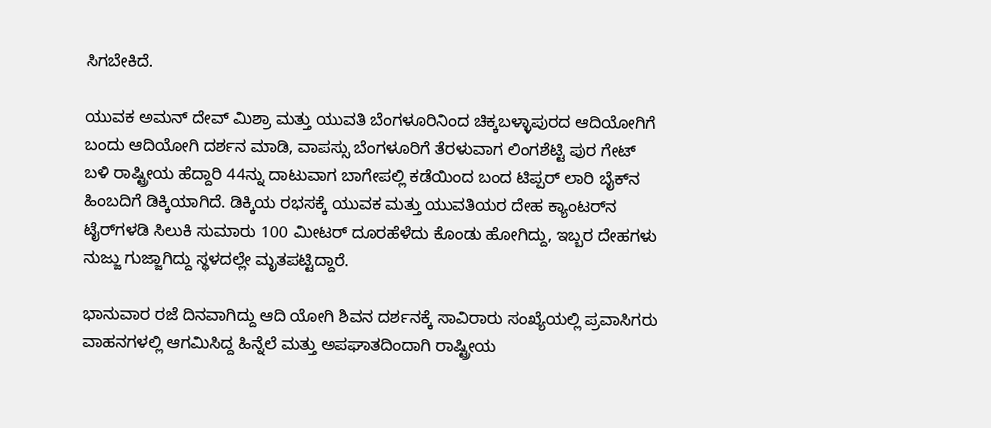ಸಿಗಬೇಕಿದೆ.

ಯುವಕ ಅಮನ್ ದೇವ್ ಮಿಶ್ರಾ ಮತ್ತು ಯುವತಿ ಬೆಂಗಳೂರಿನಿಂದ ಚಿಕ್ಕಬಳ್ಳಾಪುರದ ಆದಿಯೋಗಿಗೆ ಬಂದು ಆದಿಯೋಗಿ ದರ್ಶನ ಮಾಡಿ, ವಾಪಸ್ಸು ಬೆಂಗಳೂರಿಗೆ ತೆರಳುವಾಗ ಲಿಂಗಶೆಟ್ಟಿ ಪುರ ಗೇಟ್ ಬಳಿ ರಾಷ್ಟ್ರೀಯ ಹೆದ್ದಾರಿ 44ನ್ನು ದಾಟುವಾಗ ಬಾಗೇಪಲ್ಲಿ ಕಡೆಯಿಂದ ಬಂದ ಟಿಪ್ಪರ್ ಲಾರಿ ಬೈಕ್‌ನ ಹಿಂಬದಿಗೆ ಡಿಕ್ಕಿಯಾಗಿದೆ. ಡಿಕ್ಕಿಯ ರಭಸಕ್ಕೆ ಯುವಕ ಮತ್ತು ಯುವತಿಯರ ದೇಹ ಕ್ಯಾಂಟರ್‌ನ ಟೈರ್‌ಗಳಡಿ ಸಿಲುಕಿ ಸುಮಾರು 100 ಮೀಟರ್ ದೂರಹೆಳೆದು ಕೊಂಡು ಹೋಗಿದ್ದು, ಇಬ್ಬರ ದೇಹಗಳು ನುಜ್ಜು ಗುಜ್ಜಾಗಿದ್ದು ಸ್ಥಳದಲ್ಲೇ ಮೃತಪಟ್ಟಿದ್ದಾರೆ.

ಭಾನುವಾರ ರಜೆ ದಿನವಾಗಿದ್ದು ಆದಿ ಯೋಗಿ ಶಿವನ ದರ್ಶನಕ್ಕೆ ಸಾವಿರಾರು ಸಂಖ್ಯೆಯಲ್ಲಿ ಪ್ರವಾಸಿಗರು ವಾಹನಗಳಲ್ಲಿ ಆಗಮಿಸಿದ್ದ ಹಿನ್ನೆಲೆ ಮತ್ತು ಅಪಘಾತದಿಂದಾಗಿ ರಾಷ್ಟ್ರೀಯ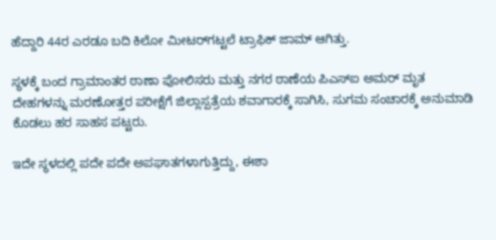ಹೆದ್ದಾರಿ 44ರ ಎರಡೂ ಬದಿ ಕಿಲೋ ಮೀಟರ್‌ಗಟ್ಟಲೆ ಟ್ರಾಫಿಕ್ ಜಾಮ್ ಆಗಿತ್ತು.

ಸ್ಥಳಕ್ಕೆ ಬಂದ ಗ್ರಾಮಾಂತರ ಠಾಣಾ ಪೋಲಿಸರು ಮತ್ತು ನಗರ ಠಾಣೆಯ ಪಿಎಸ್ಐ ಅಮರ್ ಮೃತ ದೇಹಗಳನ್ನು ಮರಣೋತ್ತರ ಪರೀಕ್ಷೆಗೆ ಜಿಲ್ಲಾಸ್ಪತ್ರೆಯ ಶವಾಗಾರಕ್ಕೆ ಸಾಗಿಸಿ, ಸುಗಮ ಸಂಚಾರಕ್ಕೆ ಅನುಮಾಡಿ ಕೊಡಲು ಹರ ಸಾಹಸ ಪಟ್ಟರು.

ಇದೇ ಸ್ಥಳದಲ್ಲಿ ಪದೇ ಪದೇ ಅಪಘಾತಗಳಾಗುತ್ತಿದ್ದು, ಈಶಾ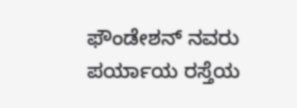ಫೌಂಡೇಶನ್ ನವರು ಪರ್ಯಾಯ ರಸ್ತೆಯ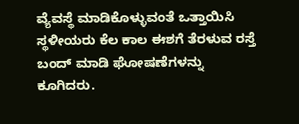ವ್ಯೆವಸ್ಥೆ ಮಾಡಿಕೊಳ್ಳುವಂತೆ ಒತ್ತಾಯಿಸಿ ಸ್ಥಳೀಯರು ಕೆಲ ಕಾಲ ಈಶಗೆ ತೆರಳುವ ರಸ್ತೆ ಬಂದ್ ಮಾಡಿ ಘೋಷಣೆಗಳನ್ನು ಕೂಗಿದರು.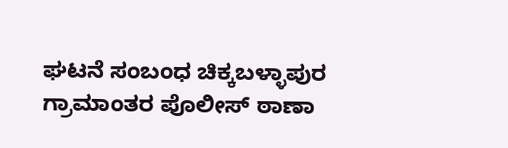ಘಟನೆ ಸಂಬಂಧ ಚಿಕ್ಕಬಳ್ಳಾಪುರ ಗ್ರಾಮಾಂತರ ಪೊಲೀಸ್ ಠಾಣಾ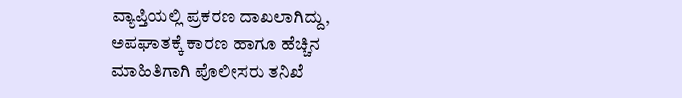ವ್ಯಾಪ್ತಿಯಲ್ಲಿ ಪ್ರಕರಣ ದಾಖಲಾಗಿದ್ದು, ಅಪಘಾತಕ್ಕೆ ಕಾರಣ ಹಾಗೂ ಹೆಚ್ಚಿನ ಮಾಹಿತಿಗಾಗಿ ಪೊಲೀಸರು ತನಿಖೆ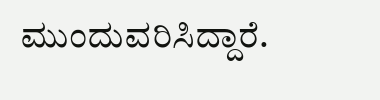ಮುಂದುವರಿಸಿದ್ದಾರೆ.